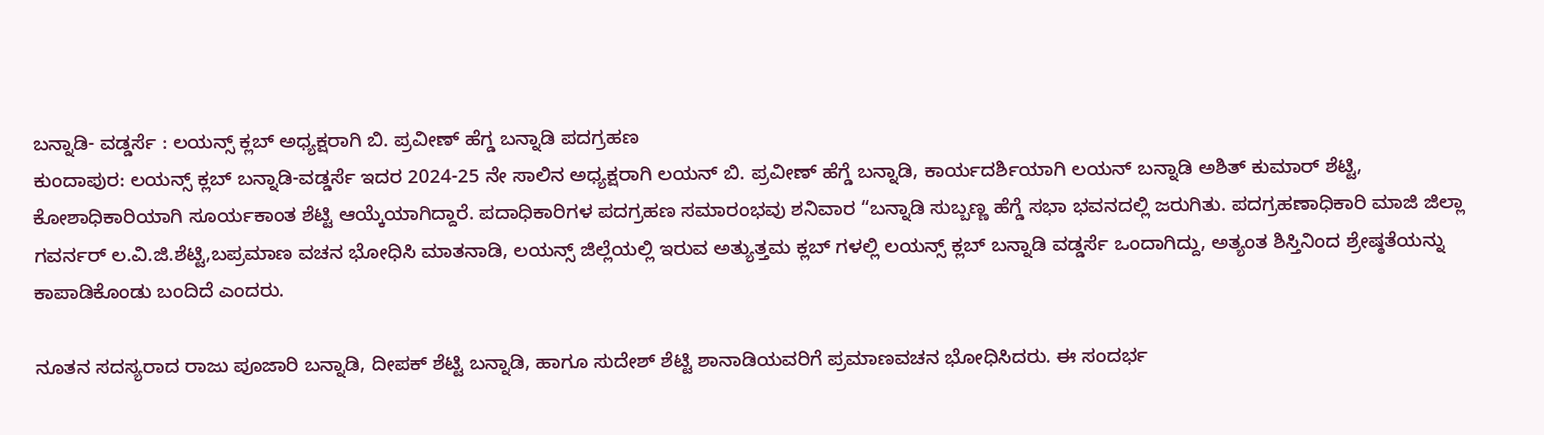ಬನ್ನಾಡಿ- ವಡ್ಡರ್ಸೆ : ಲಯನ್ಸ್ ಕ್ಲಬ್ ಅಧ್ಯಕ್ಷರಾಗಿ ಬಿ. ಪ್ರವೀಣ್ ಹೆಗ್ಡ ಬನ್ನಾಡಿ ಪದಗ್ರಹಣ
ಕುಂದಾಪುರ: ಲಯನ್ಸ್ ಕ್ಲಬ್ ಬನ್ನಾಡಿ-ವಡ್ಡರ್ಸೆ ಇದರ 2024-25 ನೇ ಸಾಲಿನ ಅಧ್ಯಕ್ಷರಾಗಿ ಲಯನ್ ಬಿ. ಪ್ರವೀಣ್ ಹೆಗ್ಡೆ ಬನ್ನಾಡಿ, ಕಾರ್ಯದರ್ಶಿಯಾಗಿ ಲಯನ್ ಬನ್ನಾಡಿ ಅಶಿತ್ ಕುಮಾರ್ ಶೆಟ್ಟಿ, ಕೋಶಾಧಿಕಾರಿಯಾಗಿ ಸೂರ್ಯಕಾಂತ ಶೆಟ್ಟಿ ಆಯ್ಕೆಯಾಗಿದ್ದಾರೆ. ಪದಾಧಿಕಾರಿಗಳ ಪದಗ್ರಹಣ ಸಮಾರಂಭವು ಶನಿವಾರ “ಬನ್ನಾಡಿ ಸುಬ್ಬಣ್ಣ ಹೆಗ್ಡೆ ಸಭಾ ಭವನದಲ್ಲಿ ಜರುಗಿತು. ಪದಗ್ರಹಣಾಧಿಕಾರಿ ಮಾಜಿ ಜಿಲ್ಲಾ ಗವರ್ನರ್ ಲ.ವಿ.ಜಿ.ಶೆಟ್ಟಿ,ಬಪ್ರಮಾಣ ವಚನ ಭೋಧಿಸಿ ಮಾತನಾಡಿ, ಲಯನ್ಸ್ ಜಿಲ್ಲೆಯಲ್ಲಿ ಇರುವ ಅತ್ಯುತ್ತಮ ಕ್ಲಬ್ ಗಳಲ್ಲಿ ಲಯನ್ಸ್ ಕ್ಲಬ್ ಬನ್ನಾಡಿ ವಡ್ಡರ್ಸೆ ಒಂದಾಗಿದ್ದು, ಅತ್ಯಂತ ಶಿಸ್ತಿನಿಂದ ಶ್ರೇಷ್ಠತೆಯನ್ನು ಕಾಪಾಡಿಕೊಂಡು ಬಂದಿದೆ ಎಂದರು.

ನೂತನ ಸದಸ್ಯರಾದ ರಾಜು ಪೂಜಾರಿ ಬನ್ನಾಡಿ, ದೀಪಕ್ ಶೆಟ್ಟಿ ಬನ್ನಾಡಿ, ಹಾಗೂ ಸುದೇಶ್ ಶೆಟ್ಟಿ ಶಾನಾಡಿಯವರಿಗೆ ಪ್ರಮಾಣವಚನ ಭೋಧಿಸಿದರು. ಈ ಸಂದರ್ಭ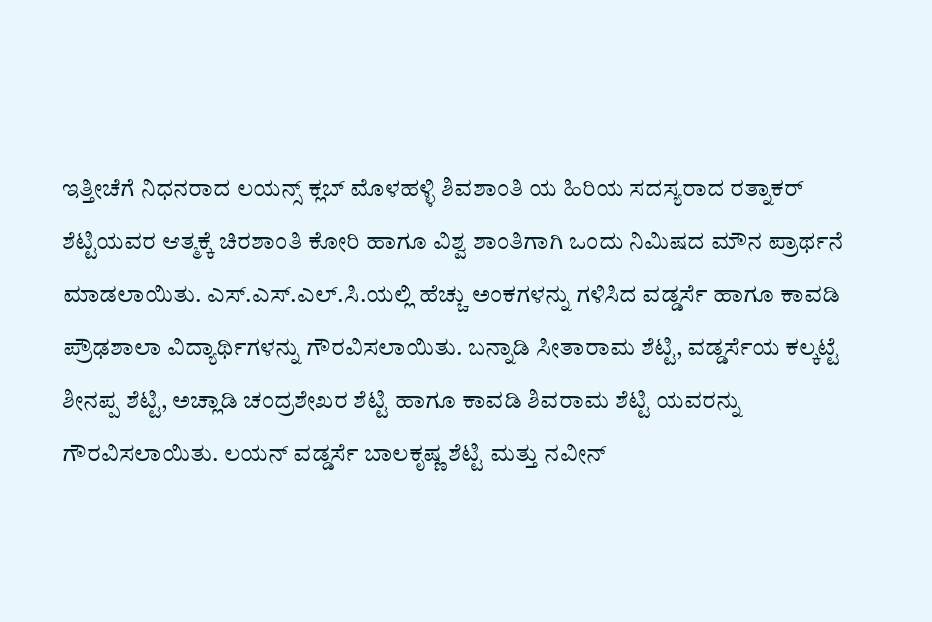ಇತ್ತೀಚೆಗೆ ನಿಧನರಾದ ಲಯನ್ಸ್ ಕ್ಲಬ್ ಮೊಳಹಳ್ಳಿ ಶಿವಶಾಂತಿ ಯ ಹಿರಿಯ ಸದಸ್ಯರಾದ ರತ್ನಾಕರ್ ಶೆಟ್ಟಿಯವರ ಆತ್ಮಕ್ಕೆ ಚಿರಶಾಂತಿ ಕೋರಿ ಹಾಗೂ ವಿಶ್ವ ಶಾಂತಿಗಾಗಿ ಒಂದು ನಿಮಿಷದ ಮೌನ ಪ್ರಾರ್ಥನೆ ಮಾಡಲಾಯಿತು. ಎಸ್.ಎಸ್.ಎಲ್.ಸಿ.ಯಲ್ಲಿ ಹೆಚ್ಚು ಅಂಕಗಳನ್ನು ಗಳಿಸಿದ ವಡ್ಡರ್ಸೆ ಹಾಗೂ ಕಾವಡಿ ಪ್ರೌಢಶಾಲಾ ವಿದ್ಯಾರ್ಥಿಗಳನ್ನು ಗೌರವಿಸಲಾಯಿತು. ಬನ್ನಾಡಿ ಸೀತಾರಾಮ ಶೆಟ್ಟಿ, ವಡ್ಡರ್ಸೆಯ ಕಲ್ಕಟ್ಟೆ ಶೀನಪ್ಪ ಶೆಟ್ಟಿ, ಅಚ್ಲಾಡಿ ಚಂದ್ರಶೇಖರ ಶೆಟ್ಟಿ ಹಾಗೂ ಕಾವಡಿ ಶಿವರಾಮ ಶೆಟ್ಟಿ ಯವರನ್ನು ಗೌರವಿಸಲಾಯಿತು. ಲಯನ್ ವಡ್ಡರ್ಸೆ ಬಾಲಕೃಷ್ಣ ಶೆಟ್ಟಿ ಮತ್ತು ನವೀನ್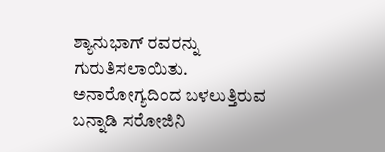ಶ್ಯಾನುಭಾಗ್ ರವರನ್ನು ಗುರುತಿಸಲಾಯಿತು. ಅನಾರೋಗ್ಯದಿಂದ ಬಳಲುತ್ತಿರುವ ಬನ್ನಾಡಿ ಸರೋಜಿನಿ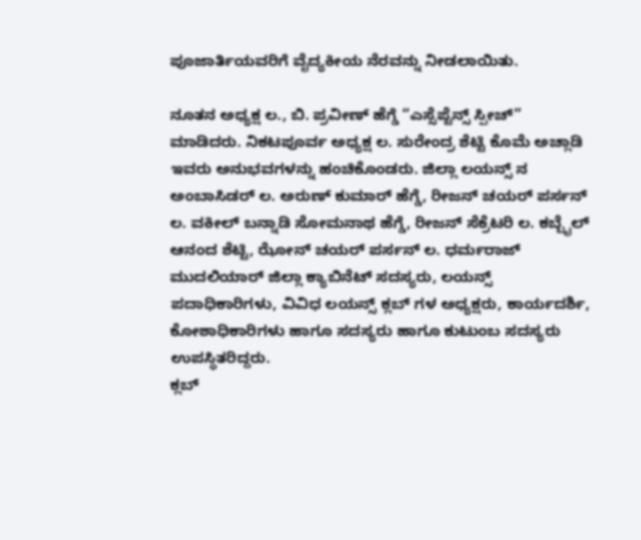ಪೂಜಾರ್ತಿಯವರಿಗೆ ವೈದ್ಯಕೀಯ ನೆರವನ್ನು ನೀಡಲಾಯಿತು.

ನೂತನ ಅಧ್ಯಕ್ಷ ಲ., ಬಿ. ಪ್ರವೀಣ್ ಹೆಗ್ಡೆ “ಎಸ್ಸೆಪ್ಟೆನ್ಸ್ ಸ್ಪೀಚ್” ಮಾಡಿದರು. ನಿಕಟಪೂರ್ವ ಅಧ್ಯಕ್ಷ ಲ. ಸುರೇಂದ್ರ ಶೆಟ್ಟಿ ಕೊಮೆ ಅಚ್ಲಾಡಿ ಇವರು ಅನುಭವಗಳನ್ನು ಹಂಚಿಕೊಂಡರು. ಜಿಲ್ಲಾ ಲಯನ್ಸ್ ನ ಅಂಬಾಸಿಡರ್ ಲ. ಅರುಣ್ ಕುಮಾರ್ ಹೆಗ್ಡೆ, ರೀಜನ್ ಚಯರ್ ಪರ್ಸನ್ ಲ. ವಕೀಲ್ ಬನ್ನಾಡಿ ಸೋಮನಾಥ ಹೆಗ್ಡೆ, ರೀಜನ್ ಸೆಕ್ರೆಟರಿ ಲ. ಕಬ್ಬೈಲ್ ಆನಂದ ಶೆಟ್ಟಿ, ಝೋನ್ ಚಯರ್ ಪರ್ಸನ್ ಲ. ಧರ್ಮರಾಜ್ ಮುದಲಿಯಾರ್ ಜಿಲ್ಲಾ ಕ್ಯಾಬಿನೆಟ್ ಸದಸ್ಯರು, ಲಯನ್ಸ್ ಪದಾಧಿಕಾರಿಗಳು, ವಿವಿಧ ಲಯನ್ಸ್ ಕ್ಲಬ್ ಗಳ ಅಧ್ಯಕ್ಷರು, ಕಾರ್ಯದರ್ಶಿ, ಕೋಶಾಧಿಕಾರಿಗಳು ಹಾಗೂ ಸದಸ್ಯರು ಹಾಗೂ ಕುಟುಂಬ ಸದಸ್ಯರು ಉಪಸ್ಥಿತರಿದ್ದರು.
ಕ್ಲಬ್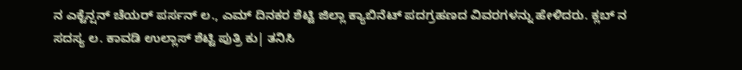ನ ಎಕ್ಟೆನ್ಷನ್ ಚೆಯರ್ ಪರ್ಸನ್ ಲ., ಎಮ್ ದಿನಕರ ಶೆಟ್ಟಿ ಜಿಲ್ಲಾ ಕ್ಯಾಬಿನೆಟ್ ಪದಗ್ರಹಣದ ವಿವರಗಳನ್ನು ಹೇಳಿದರು. ಕ್ಲಬ್ ನ ಸದಸ್ಯ ಲ. ಕಾವಡಿ ಉಲ್ಲಾಸ್ ಶೆಟ್ಟಿ ಪುತ್ರಿ ಕು| ತನಿಸಿ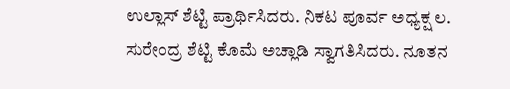ಉಲ್ಲಾಸ್ ಶೆಟ್ಟಿ ಪ್ರಾರ್ಥಿಸಿದರು. ನಿಕಟ ಪೂರ್ವ ಅಧ್ಯಕ್ಷ ಲ. ಸುರೇಂದ್ರ ಶೆಟ್ಟಿ ಕೊಮೆ ಅಚ್ಲಾಡಿ ಸ್ವಾಗತಿಸಿದರು. ನೂತನ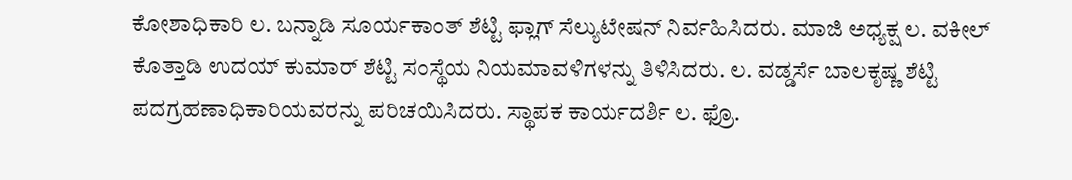ಕೋಶಾಧಿಕಾರಿ ಲ. ಬನ್ನಾಡಿ ಸೂರ್ಯಕಾಂತ್ ಶೆಟ್ಟಿ ಫ್ಲಾಗ್ ಸೆಲ್ಯುಟೇಷನ್ ನಿರ್ವಹಿಸಿದರು. ಮಾಜಿ ಅಧ್ಯಕ್ಷ ಲ. ವಕೀಲ್ ಕೊತ್ತಾಡಿ ಉದಯ್ ಕುಮಾರ್ ಶೆಟ್ಟಿ ಸಂಸ್ಥೆಯ ನಿಯಮಾವಳಿಗಳನ್ನು ತಿಳಿಸಿದರು. ಲ. ವಡ್ಡರ್ಸೆ ಬಾಲಕೃಷ್ಣ ಶೆಟ್ಟಿ ಪದಗ್ರಹಣಾಧಿಕಾರಿಯವರನ್ನು ಪರಿಚಯಿಸಿದರು. ಸ್ಥಾಪಕ ಕಾರ್ಯದರ್ಶಿ ಲ. ಫ್ರೊ.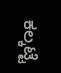ಕಲ್ಕಟ್ಟೆ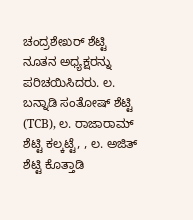ಚಂದ್ರಶೇಖರ್ ಶೆಟ್ಟಿ ನೂತನ ಅಧ್ಯಕ್ಷರನ್ನು ಪರಿಚಯಿಸಿದರು. ಲ. ಬನ್ನಾಡಿ ಸಂತೋಷ್ ಶೆಟ್ಟಿ (TCB), ಲ. ರಾಜಾರಾಮ್ ಶೆಟ್ಟಿ ಕಲ್ಕಟ್ಟೆ, , ಲ. ಅಜಿತ್ ಶೆಟ್ಟಿ ಕೊತ್ತಾಡಿ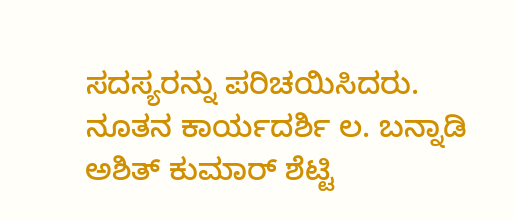ಸದಸ್ಯರನ್ನು ಪರಿಚಯಿಸಿದರು. ನೂತನ ಕಾರ್ಯದರ್ಶಿ ಲ. ಬನ್ನಾಡಿ ಅಶಿತ್ ಕುಮಾರ್ ಶೆಟ್ಟಿ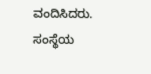ವಂದಿಸಿದರು. ಸಂಸ್ಥೆಯ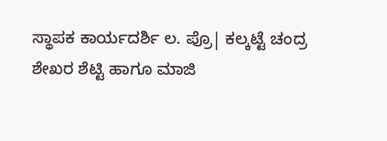ಸ್ಥಾಪಕ ಕಾರ್ಯದರ್ಶಿ ಲ. ಪ್ರೊ| ಕಲ್ಕಟ್ಟೆ ಚಂದ್ರ ಶೇಖರ ಶೆಟ್ಟಿ ಹಾಗೂ ಮಾಜಿ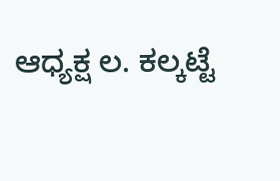ಆಧ್ಯಕ್ಷ ಲ. ಕಲ್ಕಟ್ಟೆ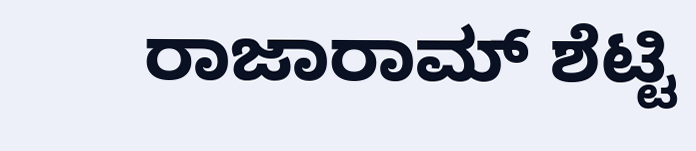ರಾಜಾರಾಮ್ ಶೆಟ್ಟಿ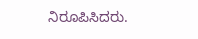ನಿರೂಪಿಸಿದರು.